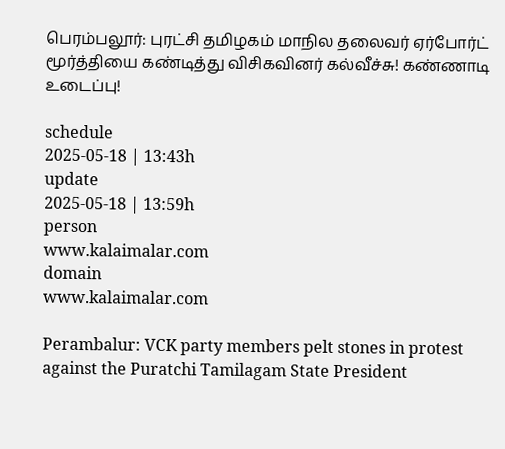பெரம்பலூர்: புரட்சி தமிழகம் மாநில தலைவர் ஏர்போர்ட் மூர்த்தியை கண்டித்து விசிகவினர் கல்வீச்சு! கண்ணாடி உடைப்பு!

schedule
2025-05-18 | 13:43h
update
2025-05-18 | 13:59h
person
www.kalaimalar.com
domain
www.kalaimalar.com

Perambalur: VCK party members pelt stones in protest against the Puratchi Tamilagam State President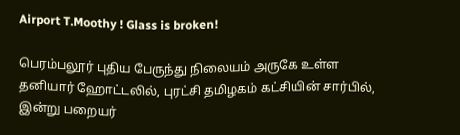Airport T.Moothy ! Glass is broken!

பெரம்பலூர் புதிய பேருந்து நிலையம் அருகே உள்ள தனியார் ஹோட்டலில், புரட்சி தமிழகம் கட்சியின் சார்பில், இன்று பறையர்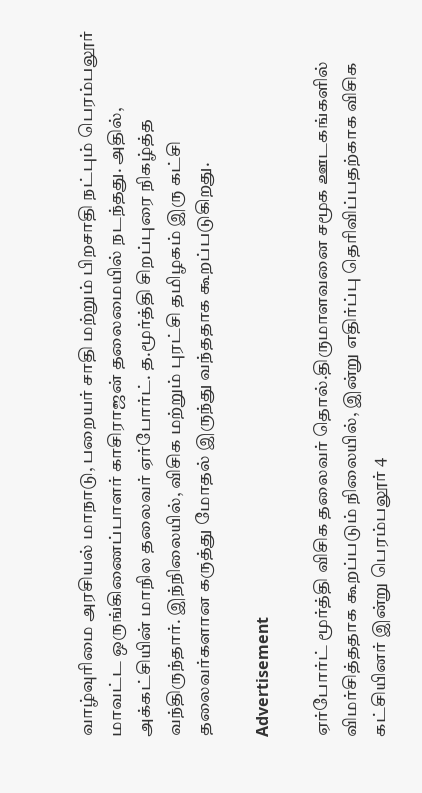வாழ்வுரிமை அரசியல் மாநாடு, பறையர் சாதி மற்றும் பிறசாதி நட்பும் பெரம்பலூர் மாவட்ட ஒருங்கிணைப்பாளர் காசிராஜன் தலைமையில் நடந்தது. அதில், அக்கட்சியின் மாநில தலைவர் ஏர்போர்ட். த.மூர்த்தி சிறப்புரை நிகழ்த்த வந்திருந்தார். இந்நிலையில், விசிக மற்றும் புரட்சி தமிழகம் இரு கட்சி தலைவர்களான கருத்து மோதல் இருந்து வந்ததாக கூறப்படுகிறது.

Advertisement

ஏர்போர்ட் மூர்த்தி விசிக தலைவர் தொல்.திருமாளவனை சமூக ஊடகங்களில் விமர்சித்ததாக கூறப்படும் நிலையில், இன்று எதிர்ப்பு தெரிவிப்பதற்காக விசிக கட்சியினர் இன்று பெரம்பலூர் 4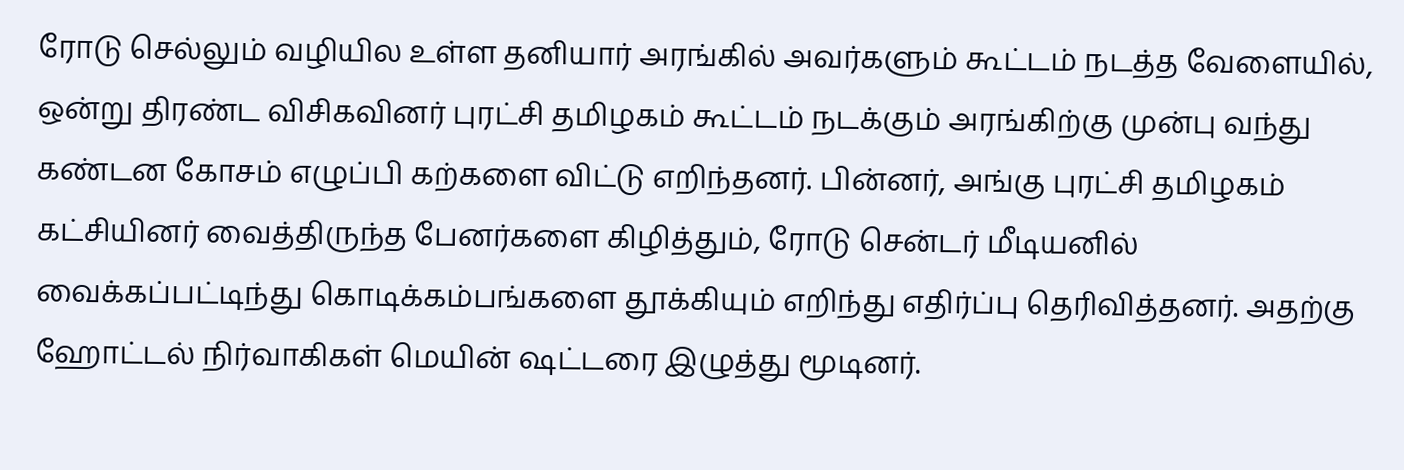ரோடு செல்லும் வழியில உள்ள தனியார் அரங்கில் அவர்களும் கூட்டம் நடத்த வேளையில், ஒன்று திரண்ட விசிகவினர் புரட்சி தமிழகம் கூட்டம் நடக்கும் அரங்கிற்கு முன்பு வந்து கண்டன கோசம் எழுப்பி கற்களை விட்டு எறிந்தனர். பின்னர், அங்கு புரட்சி தமிழகம் கட்சியினர் வைத்திருந்த பேனர்களை கிழித்தும், ரோடு சென்டர் மீடியனில் வைக்கப்பட்டிந்து கொடிக்கம்பங்களை தூக்கியும் எறிந்து எதிர்ப்பு தெரிவித்தனர். அதற்கு ஹோட்டல் நிர்வாகிகள் மெயின் ஷட்டரை இழுத்து மூடினர்.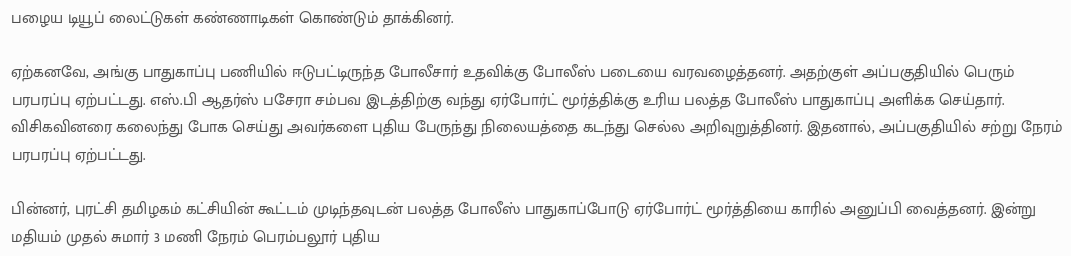பழைய டியூப் லைட்டுகள் கண்ணாடிகள் கொண்டும் தாக்கினர்.

ஏற்கனவே, அங்கு பாதுகாப்பு பணியில் ஈடுபட்டிருந்த போலீசார் உதவிக்கு போலீஸ் படையை வரவழைத்தனர். அதற்குள் அப்பகுதியில் பெரும் பரபரப்பு ஏற்பட்டது. எஸ்.பி ஆதர்ஸ் பசேரா சம்பவ இடத்திற்கு வந்து ஏர்போர்ட் மூர்த்திக்கு உரிய பலத்த போலீஸ் பாதுகாப்பு அளிக்க செய்தார். விசிகவினரை கலைந்து போக செய்து அவர்களை புதிய பேருந்து நிலையத்தை கடந்து செல்ல அறிவுறுத்தினர். இதனால், அப்பகுதியில் சற்று நேரம் பரபரப்பு ஏற்பட்டது.

பின்னர், புரட்சி தமிழகம் கட்சியின் கூட்டம் முடிந்தவுடன் பலத்த போலீஸ் பாதுகாப்போடு ஏர்போர்ட் மூர்த்தியை காரில் அனுப்பி வைத்தனர். இன்று மதியம் முதல் சுமார் 3 மணி நேரம் பெரம்பலூர் புதிய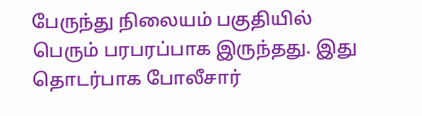பேருந்து நிலையம் பகுதியில் பெரும் பரபரப்பாக இருந்தது. இது தொடர்பாக போலீசார்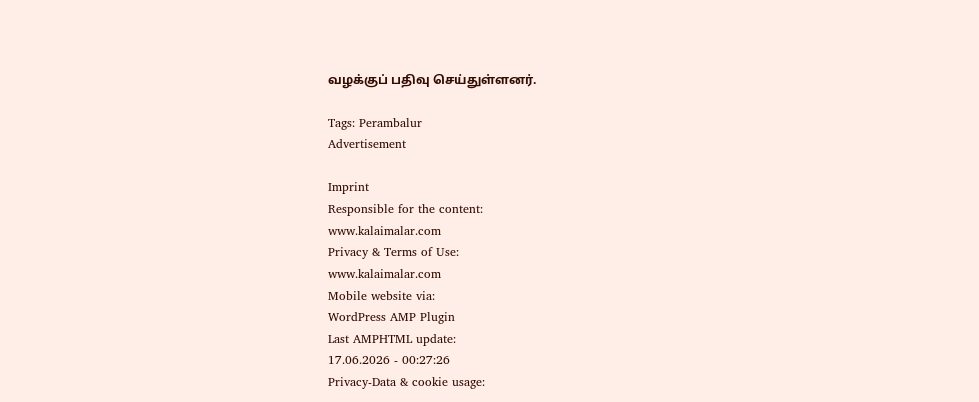வழக்குப் பதிவு செய்துள்ளனர்.

Tags: Perambalur
Advertisement

Imprint
Responsible for the content:
www.kalaimalar.com
Privacy & Terms of Use:
www.kalaimalar.com
Mobile website via:
WordPress AMP Plugin
Last AMPHTML update:
17.06.2026 - 00:27:26
Privacy-Data & cookie usage: